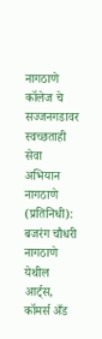नागठाणे कॉलेज चे सज्जनगडावर स्वच्छताही सेवा अभियान
नागठाणे (प्रतिनिधी): बजरंग चौधरी
नागठाणे येथील आर्ट्स, कॉमर्स अँड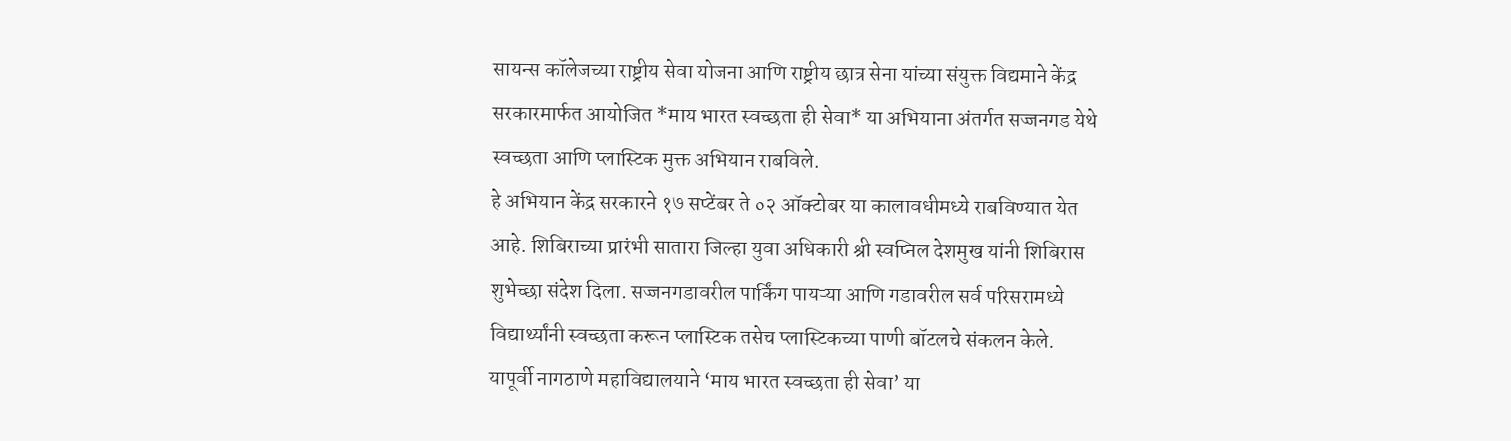सायन्स कॉलेजच्या राष्ट्रीय सेवा योजना आणि राष्ट्रीय छात्र सेना यांच्या संयुक्त विद्यमाने केंद्र सरकारमार्फत आयोजित *माय भारत स्वच्छता ही सेवा* या अभियाना अंतर्गत सज्जनगड येथे स्वच्छता आणि प्लास्टिक मुक्त अभियान राबविले.
हे अभियान केंद्र सरकारने १७ सप्टेंबर ते ०२ ऑक्टोबर या कालावधीमध्ये राबविण्यात येत आहे. शिबिराच्या प्रारंभी सातारा जिल्हा युवा अधिकारी श्री स्वप्निल देशमुख यांनी शिबिरास शुभेच्छा संदेश दिला. सज्जनगडावरील पार्किंग पायऱ्या आणि गडावरील सर्व परिसरामध्ये विद्यार्थ्यांनी स्वच्छता करून प्लास्टिक तसेच प्लास्टिकच्या पाणी बॉटलचे संकलन केले.
यापूर्वी नागठाणे महाविद्यालयाने ‘माय भारत स्वच्छता ही सेवा’ या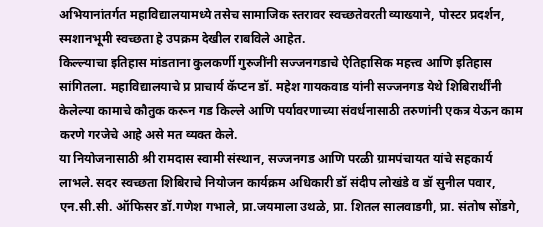अभियानांतर्गत महाविद्यालयामध्ये तसेच सामाजिक स्तरावर स्वच्छतेवरती व्याख्याने, पोस्टर प्रदर्शन, स्मशानभूमी स्वच्छता हे उपक्रम देखील राबविले आहेत.
किल्ल्याचा इतिहास मांडताना कुलकर्णी गुरुजींनी सज्जनगडाचे ऐतिहासिक महत्त्व आणि इतिहास सांगितला. महाविद्यालयाचे प्र प्राचार्य कॅप्टन डॉ. महेश गायकवाड यांनी सज्जनगड येथे शिबिरार्थींनी केलेल्या कामाचे कौतुक करून गड किल्ले आणि पर्यावरणाच्या संवर्धनासाठी तरुणांनी एकत्र येऊन काम करणे गरजेचे आहे असे मत व्यक्त केले.
या नियोजनासाठी श्री रामदास स्वामी संस्थान, सज्जनगड आणि परळी ग्रामपंचायत यांचे सहकार्य लाभले. सदर स्वच्छता शिबिराचे नियोजन कार्यक्रम अधिकारी डॉ संदीप लोखंडे व डॉ सुनील पवार, एन.सी.सी. ऑफिसर डॉ.गणेश गभाले, प्रा.जयमाला उथळे, प्रा. शितल सालवाडगी, प्रा. संतोष सोंडगे,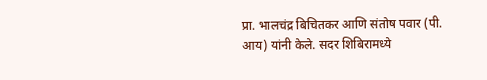प्रा. भालचंद्र बिचितकर आणि संतोष पवार (पी. आय) यांनी केले. सदर शिबिरामध्ये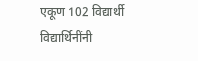एकूण 102 विद्यार्थी विद्यार्थिनींनी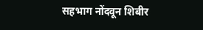सहभाग नोंदवून शिबीर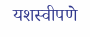यशस्वीपणे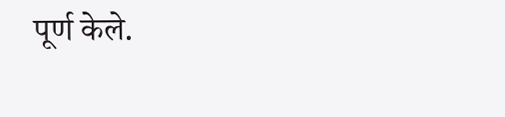पूर्ण केले.